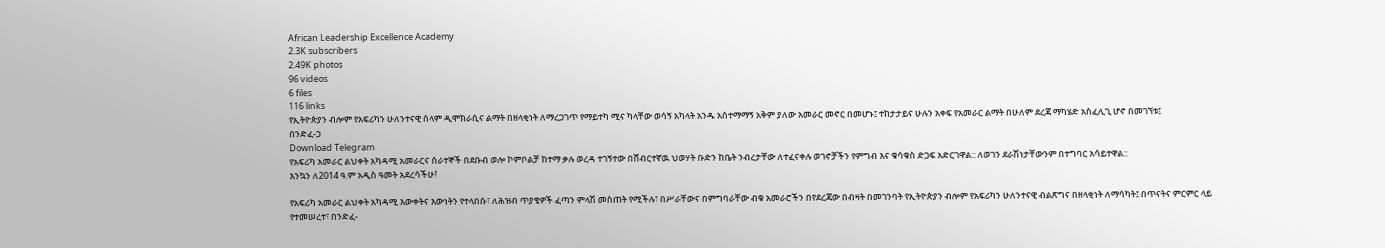African Leadership Excellence Academy
2.3K subscribers
2.49K photos
96 videos
6 files
116 links
የኢትዮጵያን ብሎም የአፍሪካን ሁለንተናዊ ሰላም ዲሞክራሲና ልማት በዘላቂነት ለማረጋገጥ የማይተካ ሚና ካላቸው ወሳኝ አካላት አንዱ አሰተማማኝ አቅም ያለው አመራር መኖር በመሆኑ፤ ተከታታይና ሁሉን አቀፍ የአመራር ልማት በሁለም ደረጃ ማካሄድ አስፈሊጊ ሆኖ በመገኘቱ፤
በንድፈ-ኃ
Download Telegram
የአፍሪካ አመራር ልህቀት አካዳሚ አመራርና ሰራተኞች በደቡብ ወሎ ኮምቦልቻ ከተማ ቃሉ ወረዳ ተገኝተው በሸብርተኛዉ ህወሃት ቡድን ከቤት ንብረታቸው ለተፈናቀሉ ወገኖቻችን የምግብ እና ቁሳቁስ ድጋፍ አድርገዋል:: ለወገን ደራሽነታቸውንም በተግባር አሳይተዋል::
እንኳን ለ2014 ዓ.ም አዲስ ዓመት አደረሳችሁ!

የአፍሪካ አመራር ልህቀት አካዳሚ እውቀትና እውነትን የተላበሱ፣ ለሕዝብ ጥያቄዎች ፈጣን ምላሽ መስጠት የሚችሉ፣ በሥራቸውና በምግባራቸው ብቁ አመራሮችን በየደረጃው በብዛት በመገንባት የኢትዮጵያን ብሎም የአፍሪካን ሁለንተናዊ ብልጽግና በዘላቂነት ለማሳካት፤ በጥናትና ምርምር ላይ የተመሠረተ፣ በንድፈ-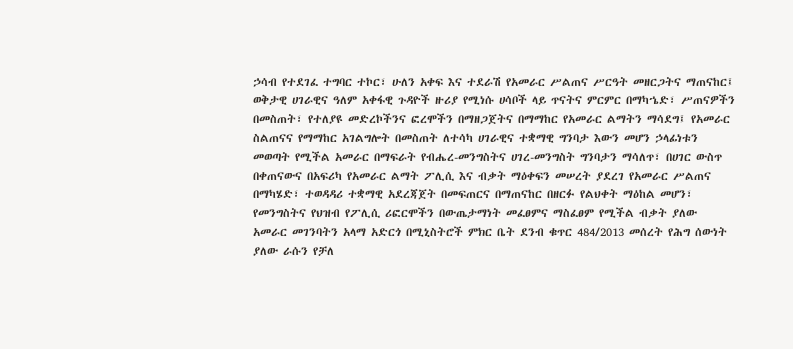ኃሳብ የተደገፈ ተግባር ተኮር፣ ሁለን አቀፍ እና ተደራሽ የአመራር ሥልጠና ሥርዓት መዘርጋትና ማጠናከር፤ ወቅታዊ ሀገራዊና ዓለም አቀፋዊ ጉዳዮች ዙሪያ የሚነሱ ሀሳቦች ላይ ጥናትና ምርምር በማካኄድ፣ ሥጠናዎችን በመስጠት፣ የተለያዩ መድረኮችንና ፎረሞችን በማዘጋጀትና በማማከር የአመራር ልማትን ማሳደግ፤ የአመራር ስልጠናና የማማከር አገልግሎት በመስጠት ለተሳካ ሀገራዊና ተቋማዊ ግንባታ እውን መሆን ኃላፊነቱን መወጣት የሚችል አመራር በማፍራት የብሔረ-መንግስትና ሀገረ-መንግስት ግንባታን ማሳለጥ፣ በሀገር ውስጥ በቀጠናውና በአፍሪካ የአመራር ልማት ፖሊሲ እና ብቃት ማዕቀፍን መሠረት ያደረገ የአመራር ሥልጠና በማካሄድ፣ ተወዳዳሪ ተቋማዊ አደረጃጀት በመፍጠርና በማጠናከር በዘርፉ የልህቀት ማዕከል መሆን፣ የመንግስትና የህዝብ የፖሊሲ ሪፎርሞችን በውጤታማነት መፈፀምና ማስፈፀም የሚችል ብቃት ያለው አመራር መገንባትን አላማ አድርጎ በሚኒስትሮች ምክር ቤት ደንብ ቁጥር 484/2013 መሰረት የሕግ ሰውነት ያለው ራሱን የቻለ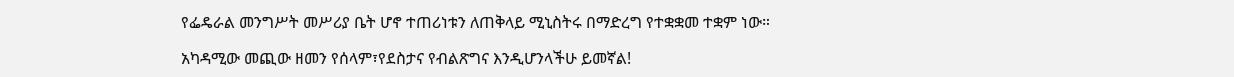የፌዴራል መንግሥት መሥሪያ ቤት ሆኖ ተጠሪነቱን ለጠቅላይ ሚኒስትሩ በማድረግ የተቋቋመ ተቋም ነው።

አካዳሚው መጪው ዘመን የሰላም፣የደስታና የብልጽግና እንዲሆንላችሁ ይመኛል!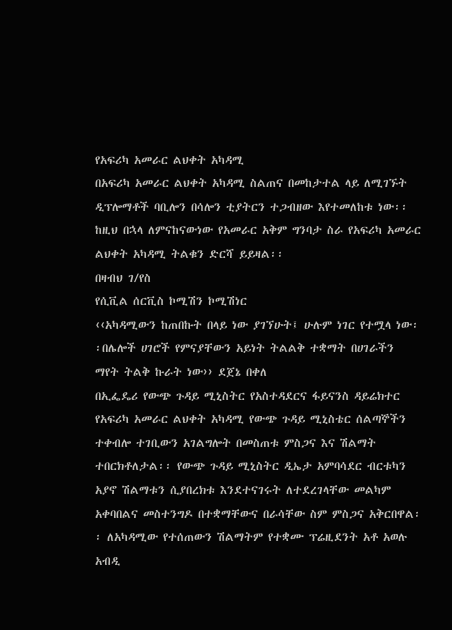የአፍሪካ አመራር ልህቀት አካዳሚ
በአፍሪካ አመራር ልህቀት አካዳሚ ስልጠና በመከታተል ላይ ለሚገኙት ዲፕሎማቶች ባቢሎን በሳሎን ቲያትርን ተጋብዘው እየተመለከቱ ነው፡፡
ከዚህ በኋላ ለምናከናውነው የአመራር አቅም ግንባታ ስራ የአፍሪካ አመራር ልህቀት አካዳሚ ትልቁን ድርሻ ይይዛል፡፡
በዛብህ ገ/የስ
የሲቪል ሰርቪስ ኮሚሽን ኮሚሽነር
‹‹አካዳሚውን ከጠበኩት በላይ ነው ያገኘሁት፤ ሁሉም ነገር የተሟላ ነው፡፡በሌሎች ሀገሮች የምናያቸውን አይነት ትልልቅ ተቋማት በሀገራችን ማየት ትልቅ ኩራት ነው›› ደጀኔ በቀለ
በኢፌዴሪ የውጭ ጉዳይ ሚኒስትር የአስተዳደርና ፋይናንስ ዳይሬክተር
የአፍሪካ አመራር ልህቀት አካዳሚ የውጭ ጉዳይ ሚኒስቴር ሰልጣኞችን ተቀብሎ ተገቢውን አገልግሎት በመስጠቱ ምስጋና እና ሽልማት ተበርክቶለታል፡፡ የውጭ ጉዳይ ሚኒስትር ዲኤታ አምባሳደር ብርቱካን አያኖ ሽልማቱን ሲያበረክቱ እንደተናገሩት ለተደረገላቸው መልካም አቀባበልና መስተንግዶ በተቋማቸውና በራሳቸው ስም ምስጋና አቅርበዋል፡፡ ለአካዳሚው የተሰጠውን ሽልማትም የተቋሙ ፕሬዚደንት አቶ አወሉ አብዲ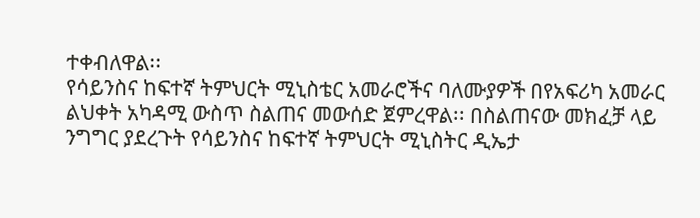ተቀብለዋል፡፡
የሳይንስና ከፍተኛ ትምህርት ሚኒስቴር አመራሮችና ባለሙያዎች በየአፍሪካ አመራር ልህቀት አካዳሚ ውስጥ ስልጠና መውሰድ ጀምረዋል፡፡ በስልጠናው መክፈቻ ላይ ንግግር ያደረጉት የሳይንስና ከፍተኛ ትምህርት ሚኒስትር ዲኤታ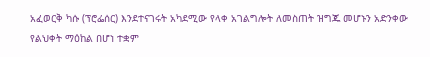አፈወርቅ ካሱ (ፕሮፌሰር) እንደተናገሩት አካደሚው የላቀ አገልግሎት ለመስጠት ዝግጁ መሆኑን አድንቀው የልህቀት ማዕከል በሆነ ተቋም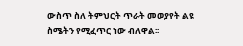ውስጥ ስለ ትምህርት ጥራት መወያየት ልዩ ስሜትን የሚፈጥር ነው ብለዋል፡፡